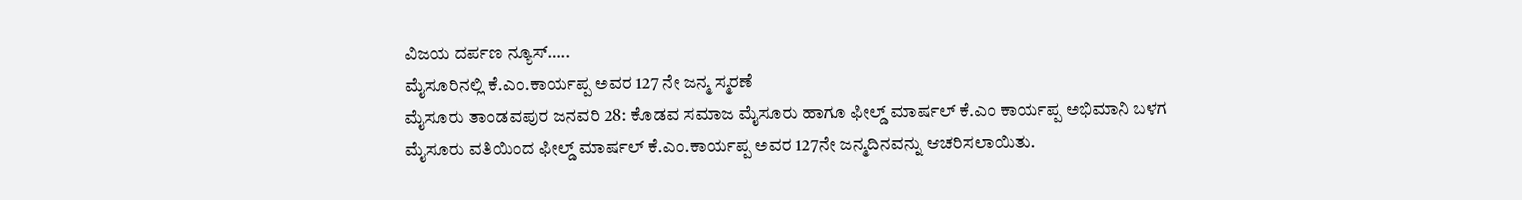ವಿಜಯ ದರ್ಪಣ ನ್ಯೂಸ್…..
ಮೈಸೂರಿನಲ್ಲಿ ಕೆ.ಎಂ.ಕಾರ್ಯಪ್ಪ ಅವರ 127 ನೇ ಜನ್ಮ ಸ್ಮರಣೆ
ಮೈಸೂರು ತಾಂಡವಪುರ ಜನವರಿ 28: ಕೊಡವ ಸಮಾಜ ಮೈಸೂರು ಹಾಗೂ ಫೀಲ್ಡ್ ಮಾರ್ಷಲ್ ಕೆ.ಎಂ ಕಾರ್ಯಪ್ಪ ಅಭಿಮಾನಿ ಬಳಗ ಮೈಸೂರು ವತಿಯಿಂದ ಫೀಲ್ಡ್ ಮಾರ್ಷಲ್ ಕೆ.ಎಂ.ಕಾರ್ಯಪ್ಪ ಅವರ 127ನೇ ಜನ್ಮದಿನವನ್ನು ಆಚರಿಸಲಾಯಿತು.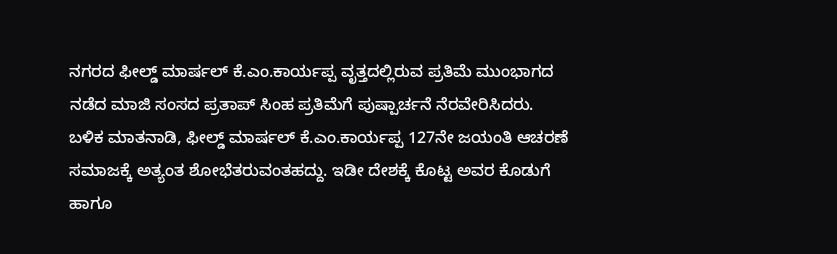ನಗರದ ಫೀಲ್ಡ್ ಮಾರ್ಷಲ್ ಕೆ.ಎಂ.ಕಾರ್ಯಪ್ಪ ವೃತ್ತದಲ್ಲಿರುವ ಪ್ರತಿಮೆ ಮುಂಭಾಗದ ನಡೆದ ಮಾಜಿ ಸಂಸದ ಪ್ರತಾಪ್ ಸಿಂಹ ಪ್ರತಿಮೆಗೆ ಪುಷ್ಪಾರ್ಚನೆ ನೆರವೇರಿಸಿದರು. ಬಳಿಕ ಮಾತನಾಡಿ, ಫೀಲ್ಡ್ ಮಾರ್ಷಲ್ ಕೆ.ಎಂ.ಕಾರ್ಯಪ್ಪ 127ನೇ ಜಯಂತಿ ಆಚರಣೆ ಸಮಾಜಕ್ಕೆ ಅತ್ಯಂತ ಶೋಭೆತರುವಂತಹದ್ದು. ಇಡೀ ದೇಶಕ್ಕೆ ಕೊಟ್ಟ ಅವರ ಕೊಡುಗೆ ಹಾಗೂ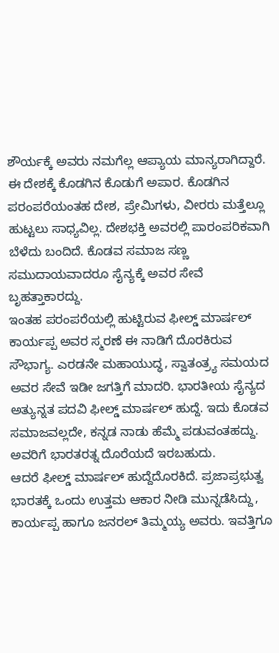ಶೌರ್ಯಕ್ಕೆ ಅವರು ನಮಗೆಲ್ಲ ಆಪ್ಯಾಯ ಮಾನ್ಯರಾಗಿದ್ದಾರೆ.
ಈ ದೇಶಕ್ಕೆ ಕೊಡಗಿನ ಕೊಡುಗೆ ಅಪಾರ. ಕೊಡಗಿನ ಪರಂಪರೆಯಂತಹ ದೇಶ, ಪ್ರೇಮಿಗಳು, ವೀರರು ಮತ್ತೆಲ್ಲೂ ಹುಟ್ಟಲು ಸಾಧ್ಯವಿಲ್ಲ. ದೇಶಭಕ್ತಿ ಅವರಲ್ಲಿ ಪಾರಂಪರಿಕವಾಗಿ ಬೆಳೆದು ಬಂದಿದೆ. ಕೊಡವ ಸಮಾಜ ಸಣ್ಣ ಸಮುದಾಯವಾದರೂ ಸೈನ್ಯಕ್ಕೆ ಅವರ ಸೇವೆ ಬೃಹತ್ತಾಕಾರದ್ದು.
ಇಂತಹ ಪರಂಪರೆಯಲ್ಲಿ ಹುಟ್ಟಿರುವ ಫೀಲ್ಡ್ ಮಾರ್ಷಲ್ ಕಾರ್ಯಪ್ಪ ಅವರ ಸ್ಮರಣೆ ಈ ನಾಡಿಗೆ ದೊರಕಿರುವ ಸೌಭಾಗ್ಯ. ಎರಡನೇ ಮಹಾಯುದ್ಧ, ಸ್ವಾತಂತ್ರ್ಯ ಸಮಯದ ಅವರ ಸೇವೆ ಇಡೀ ಜಗತ್ತಿಗೆ ಮಾದರಿ. ಭಾರತೀಯ ಸೈನ್ಯದ ಅತ್ಯುನ್ನತ ಪದವಿ ಫೀಲ್ಡ್ ಮಾರ್ಷಲ್ ಹುದ್ದೆ. ಇದು ಕೊಡವ ಸಮಾಜವಲ್ಲದೇ, ಕನ್ನಡ ನಾಡು ಹೆಮ್ಮೆ ಪಡುವಂತಹದ್ದು. ಅವರಿಗೆ ಭಾರತರತ್ನ ದೊರೆಯದೆ ಇರಬಹುದು.
ಆದರೆ ಫೀಲ್ಡ್ ಮಾರ್ಷಲ್ ಹುದ್ದೆದೊರಕಿದೆ. ಪ್ರಜಾಪ್ರಭುತ್ವ ಭಾರತಕ್ಕೆ ಒಂದು ಉತ್ತಮ ಆಕಾರ ನೀಡಿ ಮುನ್ನಡೆಸಿದ್ದು, ಕಾರ್ಯಪ್ಪ ಹಾಗೂ ಜನರಲ್ ತಿಮ್ಮಯ್ಯ ಅವರು. ಇವತ್ತಿಗೂ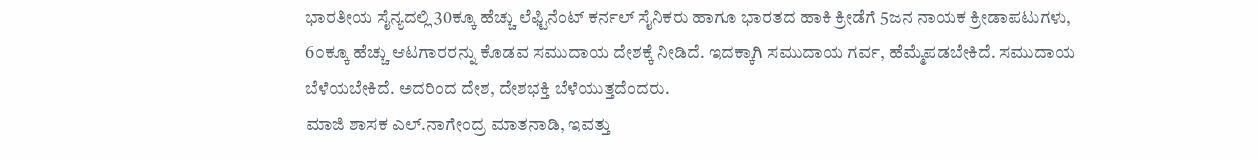ಭಾರತೀಯ ಸೈನ್ಯದಲ್ಲಿ 30ಕ್ಕೂ ಹೆಚ್ಚು ಲೆಫ್ಟಿನೆಂಟ್ ಕರ್ನಲ್ ಸೈನಿಕರು ಹಾಗೂ ಭಾರತದ ಹಾಕಿ ಕ್ರೀಡೆಗೆ 5ಜನ ನಾಯಕ ಕ್ರೀಡಾಪಟುಗಳು, 6೦ಕ್ಕೂ ಹೆಚ್ಚು ಆಟಗಾರರನ್ನು ಕೊಡವ ಸಮುದಾಯ ದೇಶಕ್ಕೆ ನೀಡಿದೆ. ಇದಕ್ಕಾಗಿ ಸಮುದಾಯ ಗರ್ವ, ಹೆಮ್ಮೆಪಡಬೇಕಿದೆ. ಸಮುದಾಯ ಬೆಳೆಯಬೇಕಿದೆ. ಅದರಿಂದ ದೇಶ, ದೇಶಭಕ್ತಿ ಬೆಳೆಯುತ್ತದೆಂದರು.
ಮಾಜಿ ಶಾಸಕ ಎಲ್.ನಾಗೇಂದ್ರ ಮಾತನಾಡಿ, ಇವತ್ತು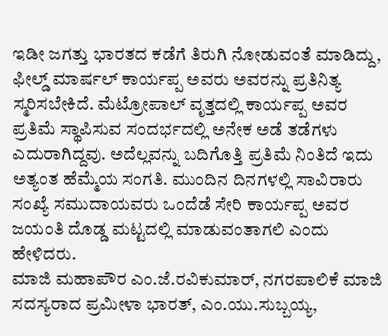ಇಡೀ ಜಗತ್ತು ಭಾರತದ ಕಡೆಗೆ ತಿರುಗಿ ನೋಡುವಂತೆ ಮಾಡಿದ್ದು, ಫೀಲ್ಡ್ ಮಾರ್ಷಲ್ ಕಾರ್ಯಪ್ಪ ಅವರು ಅವರನ್ನು ಪ್ರತಿನಿತ್ಯ ಸ್ಮರಿಸಬೇಕಿದೆ. ಮೆಟ್ರೋಪಾಲ್ ವೃತ್ತದಲ್ಲಿ ಕಾರ್ಯಪ್ಪ ಅವರ ಪ್ರತಿಮೆ ಸ್ಥಾಪಿಸುವ ಸಂದರ್ಭದಲ್ಲಿ ಅನೇಕ ಅಡೆ ತಡೆಗಳು ಎದುರಾಗಿದ್ದವು. ಅದೆಲ್ಲವನ್ನು ಬದಿಗೊತ್ತಿ ಪ್ರತಿಮೆ ನಿಂತಿದೆ ಇದು ಅತ್ಯಂತ ಹೆಮ್ಮೆಯ ಸಂಗತಿ. ಮುಂದಿನ ದಿನಗಳಲ್ಲಿ ಸಾವಿರಾರು ಸಂಖ್ಯೆ ಸಮುದಾಯವರು ಒಂದೆಡೆ ಸೇರಿ ಕಾರ್ಯಪ್ಪ ಅವರ ಜಯಂತಿ ದೊಡ್ಡ ಮಟ್ಟದಲ್ಲಿ ಮಾಡುವಂತಾಗಲಿ ಎಂದು ಹೇಳಿದರು.
ಮಾಜಿ ಮಹಾಪೌರ ಎಂ.ಜೆ.ರವಿಕುಮಾರ್, ನಗರಪಾಲಿಕೆ ಮಾಜಿ ಸದಸ್ಯರಾದ ಪ್ರಮೀಳಾ ಭಾರತ್, ಎಂ.ಯು.ಸುಬ್ಬಯ್ಯ,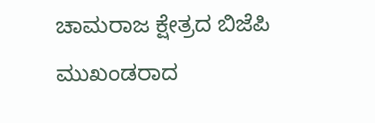ಚಾಮರಾಜ ಕ್ಷೇತ್ರದ ಬಿಜೆಪಿ ಮುಖಂಡರಾದ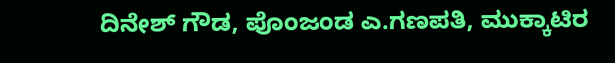ದಿನೇಶ್ ಗೌಡ, ಪೊಂಜಂಡ ಎ.ಗಣಪತಿ, ಮುಕ್ಕಾಟಿರ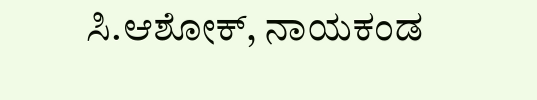ಸಿ.ಆಶೋಕ್, ನಾಯಕಂಡ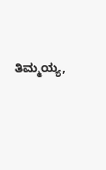ತಿಮ್ಮಯ್ಯ,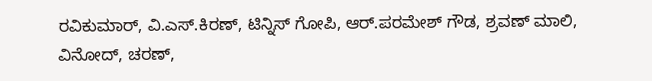ರವಿಕುಮಾರ್, ವಿ.ಎಸ್.ಕಿರಣ್, ಟಿನ್ನಿಸ್ ಗೋಪಿ, ಆರ್.ಪರಮೇಶ್ ಗೌಡ, ಶ್ರವಣ್ ಮಾಲಿ, ವಿನೋದ್, ಚರಣ್,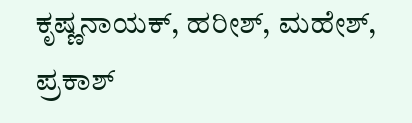ಕೃಷ್ಣನಾಯಕ್, ಹರೀಶ್, ಮಹೇಶ್, ಪ್ರಕಾಶ್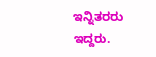ಇನ್ನಿತರರು ಇದ್ದರು.